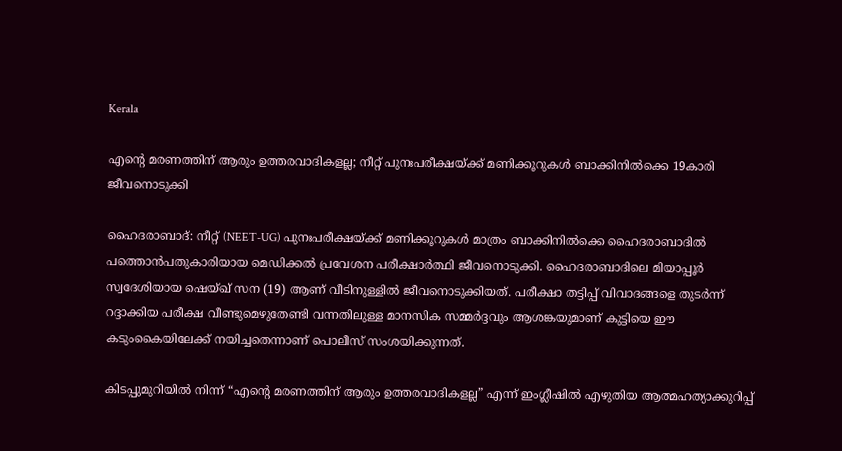Kerala

എന്റെ മരണത്തിന് ആരും ഉത്തരവാദികളല്ല; നീറ്റ് പുനഃപരീക്ഷയ്ക്ക് മണിക്കൂറുകൾ ബാക്കിനിൽക്കെ 19കാരി ജീവനൊടുക്കി

ഹൈദരാബാദ്: നീറ്റ് (NEET-UG) പുനഃപരീക്ഷയ്ക്ക് മണിക്കൂറുകൾ മാത്രം ബാക്കിനിൽക്കെ ഹൈദരാബാദിൽ പത്തൊൻപതുകാരിയായ മെഡിക്കൽ പ്രവേശന പരീക്ഷാർത്ഥി ജീവനൊടുക്കി. ഹൈദരാബാദിലെ മിയാപ്പൂർ സ്വദേശിയായ ഷെയ്ഖ് സന (19) ആണ് വീടിനുള്ളിൽ ജീവനൊടുക്കിയത്. പരീക്ഷാ തട്ടിപ്പ് വിവാദങ്ങളെ തുടർന്ന് റദ്ദാക്കിയ പരീക്ഷ വീണ്ടുമെഴുതേണ്ടി വന്നതിലുള്ള മാനസിക സമ്മർദ്ദവും ആശങ്കയുമാണ് കുട്ടിയെ ഈ കടുംകൈയിലേക്ക് നയിച്ചതെന്നാണ് പൊലീസ് സംശയിക്കുന്നത്.

കിടപ്പുമുറിയിൽ നിന്ന് “എന്റെ മരണത്തിന് ആരും ഉത്തരവാദികളല്ല” എന്ന് ഇംഗ്ലീഷിൽ എഴുതിയ ആത്മഹത്യാക്കുറിപ്പ്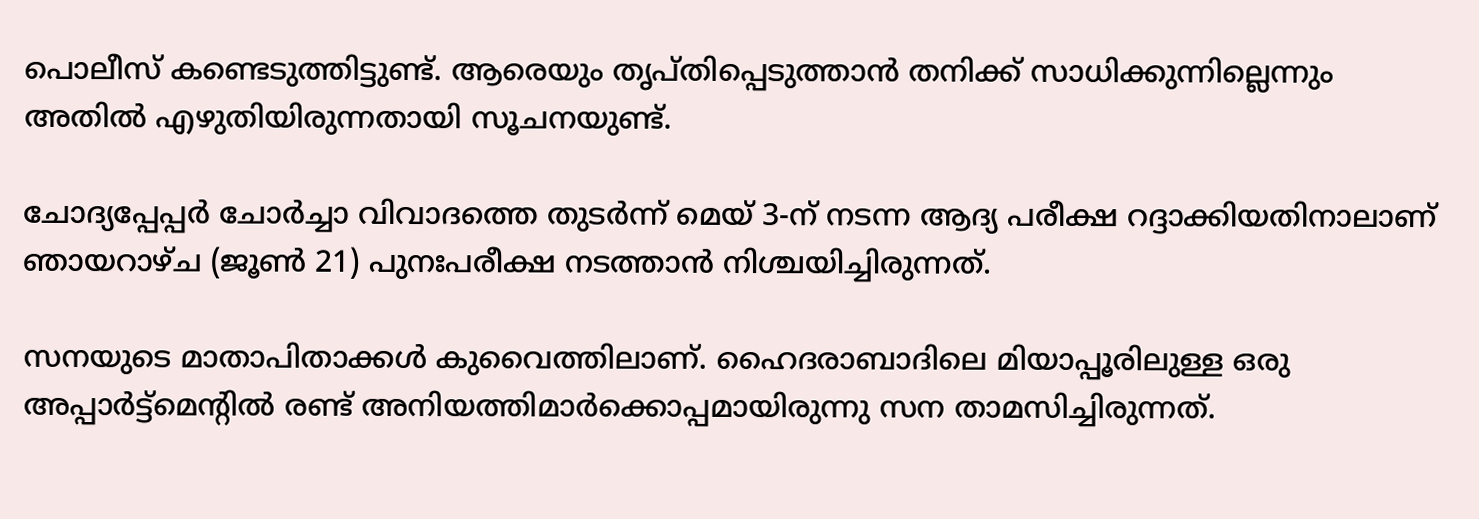പൊലീസ് കണ്ടെടുത്തിട്ടുണ്ട്. ആരെയും തൃപ്തിപ്പെടുത്താൻ തനിക്ക് സാധിക്കുന്നില്ലെന്നും അതിൽ എഴുതിയിരുന്നതായി സൂചനയുണ്ട്.

ചോദ്യപ്പേപ്പർ ചോർച്ചാ വിവാദത്തെ തുടർന്ന് മെയ് 3-ന് നടന്ന ആദ്യ പരീക്ഷ റദ്ദാക്കിയതിനാലാണ് ഞായറാഴ്ച (ജൂൺ 21) പുനഃപരീക്ഷ നടത്താൻ നിശ്ചയിച്ചിരുന്നത്.

സനയുടെ മാതാപിതാക്കൾ കുവൈത്തിലാണ്. ഹൈദരാബാദിലെ മിയാപ്പൂരിലുള്ള ഒരു അപ്പാർട്ട്മെന്റിൽ രണ്ട് അനിയത്തിമാർക്കൊപ്പമായിരുന്നു സന താമസിച്ചിരുന്നത്.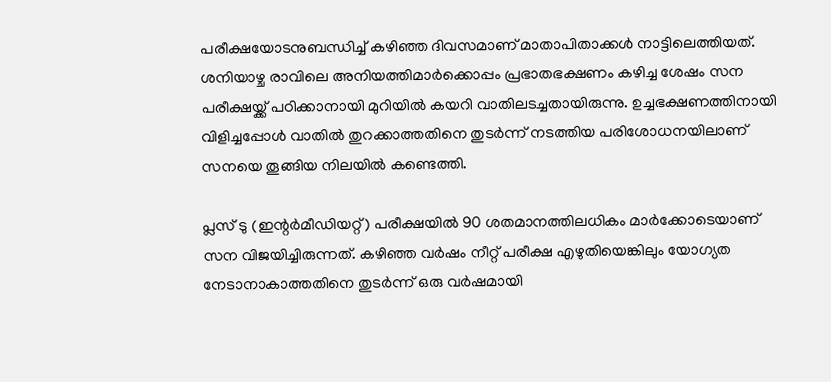പരീക്ഷയോടനുബന്ധിച്ച് കഴിഞ്ഞ ദിവസമാണ് മാതാപിതാക്കൾ നാട്ടിലെത്തിയത്. ശനിയാഴ്ച രാവിലെ അനിയത്തിമാർക്കൊപ്പം പ്രഭാതഭക്ഷണം കഴിച്ച ശേഷം സന പരീക്ഷയ്ക്ക് പഠിക്കാനായി മുറിയിൽ കയറി വാതിലടച്ചതായിരുന്നു. ഉച്ചഭക്ഷണത്തിനായി വിളിച്ചപ്പോൾ വാതിൽ തുറക്കാത്തതിനെ തുടർന്ന് നടത്തിയ പരിശോധനയിലാണ് സനയെ തൂങ്ങിയ നിലയിൽ കണ്ടെത്തി.

പ്ലസ് ടു (ഇന്റർമീഡിയറ്റ്) പരീക്ഷയിൽ 90 ശതമാനത്തിലധികം മാർക്കോടെയാണ് സന വിജയിച്ചിരുന്നത്. കഴിഞ്ഞ വർഷം നീറ്റ് പരീക്ഷ എഴുതിയെങ്കിലും യോഗ്യത നേടാനാകാത്തതിനെ തുടർന്ന് ഒരു വർഷമായി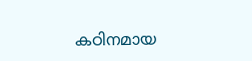കഠിനമായ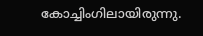കോച്ചിംഗിലായിരുന്നു.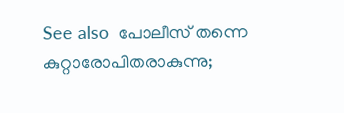See also  പോലീസ് തന്നെ കുറ്റാരോപിതരാകുന്നു;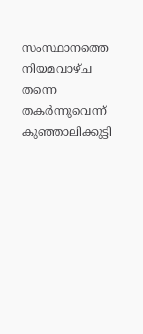സംസ്ഥാനത്തെ നിയമവാഴ്ച തന്നെ തകർന്നുവെന്ന് കുഞ്ഞാലിക്കുട്ടി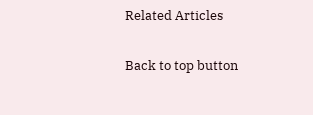Related Articles

Back to top button